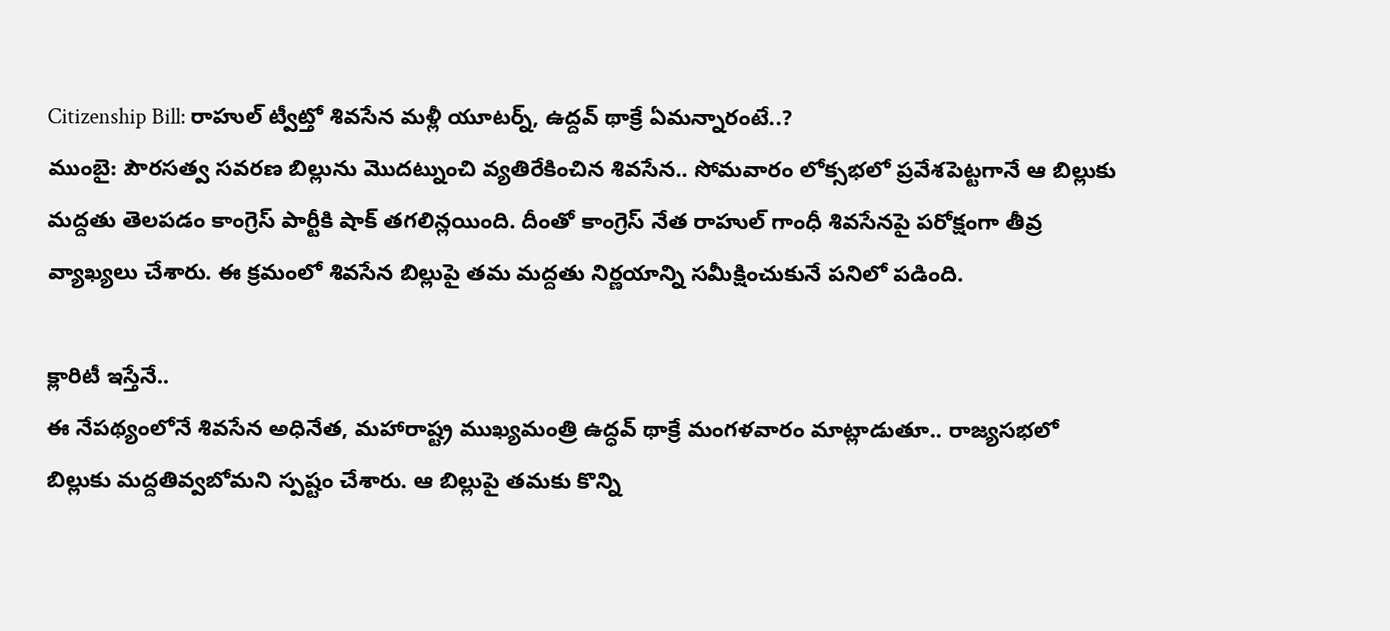Citizenship Bill: రాహుల్ ట్వీట్తో శివసేన మళ్లీ యూటర్న్, ఉద్దవ్ థాక్రే ఏమన్నారంటే..?
ముంబై: పౌరసత్వ సవరణ బిల్లును మొదట్నుంచి వ్యతిరేకించిన శివసేన.. సోమవారం లోక్సభలో ప్రవేశపెట్టగానే ఆ బిల్లుకు మద్దతు తెలపడం కాంగ్రెస్ పార్టీకి షాక్ తగలిన్లయింది. దీంతో కాంగ్రెస్ నేత రాహుల్ గాంధీ శివసేనపై పరోక్షంగా తీవ్ర వ్యాఖ్యలు చేశారు. ఈ క్రమంలో శివసేన బిల్లుపై తమ మద్దతు నిర్ణయాన్ని సమీక్షించుకునే పనిలో పడింది.

క్లారిటీ ఇస్తేనే..
ఈ నేపథ్యంలోనే శివసేన అధినేత, మహారాష్ట్ర ముఖ్యమంత్రి ఉద్ధవ్ థాక్రే మంగళవారం మాట్లాడుతూ.. రాజ్యసభలో బిల్లుకు మద్దతివ్వబోమని స్పష్టం చేశారు. ఆ బిల్లుపై తమకు కొన్ని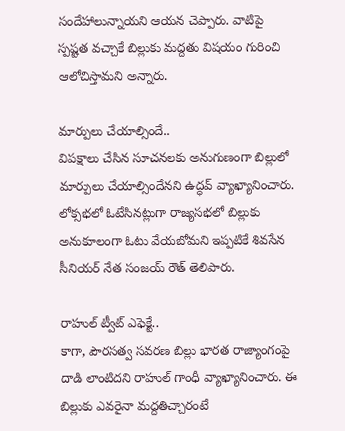సందేహాలున్నాయని ఆయన చెప్పారు. వాటిపై స్పష్టత వచ్చాకే బిల్లుకు మద్దతు విషయం గురించి ఆలోచిస్తామని అన్నారు.

మార్పులు చేయాల్సిందే..
విపక్షాలు చేసిన సూచనలకు అనుగుణంగా బిల్లులో మార్పులు చేయాల్సిందేనని ఉద్ధవ్ వ్యాఖ్యానించారు. లోక్సభలో ఓటేసినట్లుగా రాజ్యసభలో బిల్లుకు అనుకూలంగా ఓటు వేయబోమని ఇప్పటికే శివసేన సీనియర్ నేత సంజయ్ రౌత్ తెలిపారు.

రాహుల్ ట్వీట్ ఎఫెక్టే..
కాగా, పౌరసత్వ సవరణ బిల్లు భారత రాజ్యాంగంపై దాడి లాంటిదని రాహుల్ గాంధీ వ్యాఖ్యానించారు. ఈ బిల్లుకు ఎవరైనా మద్దతిచ్చారంటే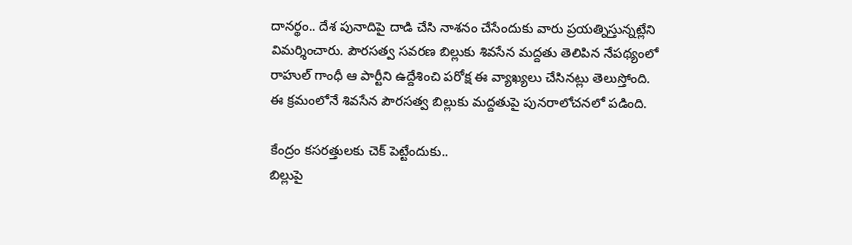దానర్థం.. దేశ పునాదిపై దాడి చేసి నాశనం చేసేందుకు వారు ప్రయత్నిస్తున్నట్లేని విమర్శించారు. పౌరసత్వ సవరణ బిల్లుకు శివసేన మద్దతు తెలిపిన నేపథ్యంలో రాహుల్ గాంధీ ఆ పార్టీని ఉద్దేశించి పరోక్ష ఈ వ్యాఖ్యలు చేసినట్లు తెలుస్తోంది. ఈ క్రమంలోనే శివసేన పౌరసత్వ బిల్లుకు మద్దతుపై పునరాలోచనలో పడింది.

కేంద్రం కసరత్తులకు చెక్ పెట్టేందుకు..
బిల్లుపై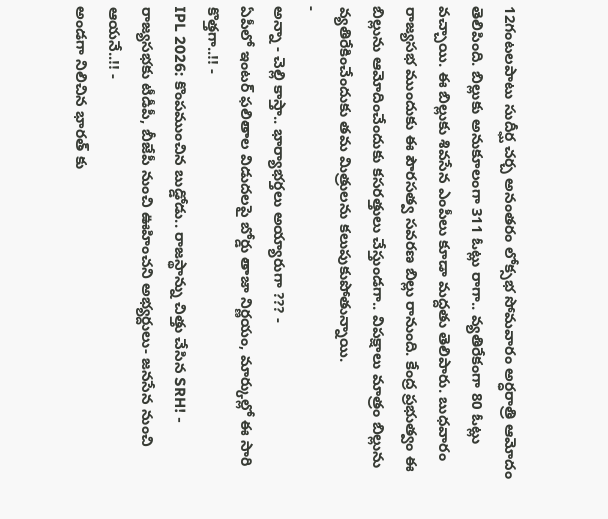12గంటలపాటు సుదీర్ఘ చర్చ అనంతరం లోక్సభ సోమవారం అర్ధరాత్రి ఆమోదం తెలిపింది. బిల్లుకు అనుకూలంగా 311 ఓట్లు రాగా.. వ్యతిరేకంగా 80 ఓట్లు వచ్చాయి. ఈ బిల్లుకు శివసేన ఎంపీలు కూడా మద్దతు తెలిపారు. బుధవారం రాజ్యసభ ముందుకు ఈ పౌరసత్వ సవరణ బిల్లు రానుంది. కేంద్ర ప్రభుత్వం ఈ బిల్లును ఆమోదించేందుకు కసరత్తులు చేస్తుండగా.. విపక్షాలు మాత్రం బిల్లును వ్యతిరేకించేందుకు తమ మిత్రులను కలుపుకుపోతున్నాయి.
-
అన్నా - చెల్లి కాస్తా.. భార్యాభర్తలు అయ్యారుగా ??? -
ఏపీలో ఇంటర్ ఫలితాల విడుదలపై బోర్డు తాజా నిర్ణయం, మార్కుల్లో ఈ సారి కొత్తగా..!! -
IPL 2026: కొంపముంచిన బుడ్డోడు.. రాజస్థాన్ను చిత్తు చేసిన SRH! -
రాజ్యసభకు టీడీపీ, బీజేపీ నుంచి ఊహించని అభ్యర్దులు- జనసేన నుంచి ఆయనే..!! -
అండగా నిలిచిన భారత్ కు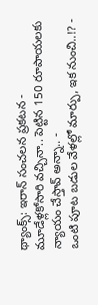థ్యాంక్స్: ఇరాన్ సంచలన ప్రకటన -
మూడేళ్లకోసారి వచ్చినా.. పెట్టిన 150 రూపాయలకు న్యాయం చేస్తావ్ అన్నా.. -
ఒంటి పూట బడుల వేళల్లో మార్పు, ఇక నుంచి..!? -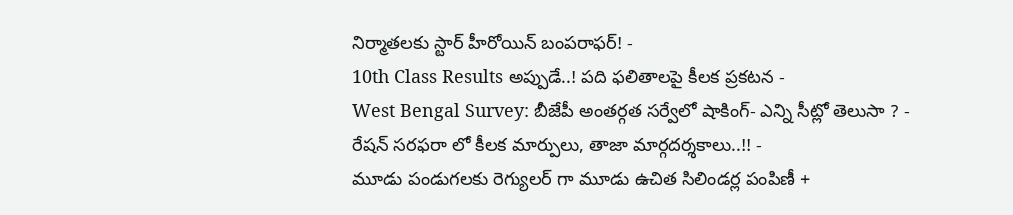నిర్మాతలకు స్టార్ హీరోయిన్ బంపరాఫర్! -
10th Class Results అప్పుడే..! పది ఫలితాలపై కీలక ప్రకటన -
West Bengal Survey: బీజేపీ అంతర్గత సర్వేలో షాకింగ్- ఎన్ని సీట్లో తెలుసా ? -
రేషన్ సరఫరా లో కీలక మార్పులు, తాజా మార్గదర్శకాలు..!! -
మూడు పండుగలకు రెగ్యులర్ గా మూడు ఉచిత సిలిండర్ల పంపిణీ +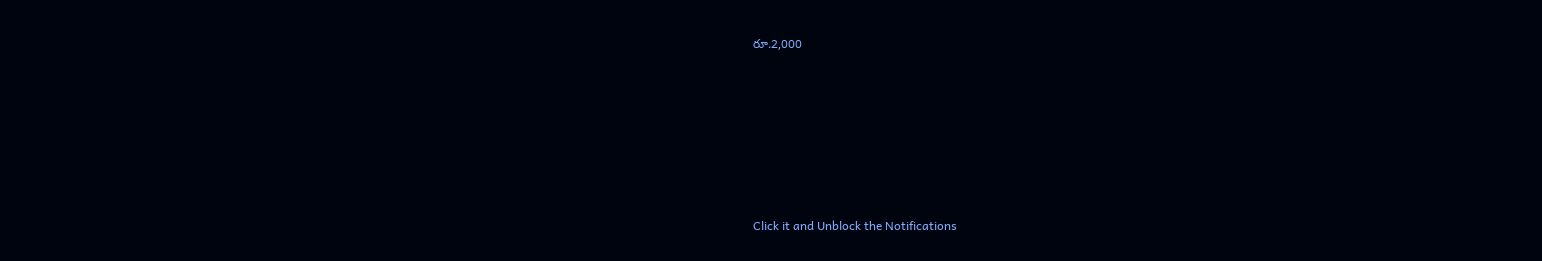రూ.2,000












Click it and Unblock the Notifications